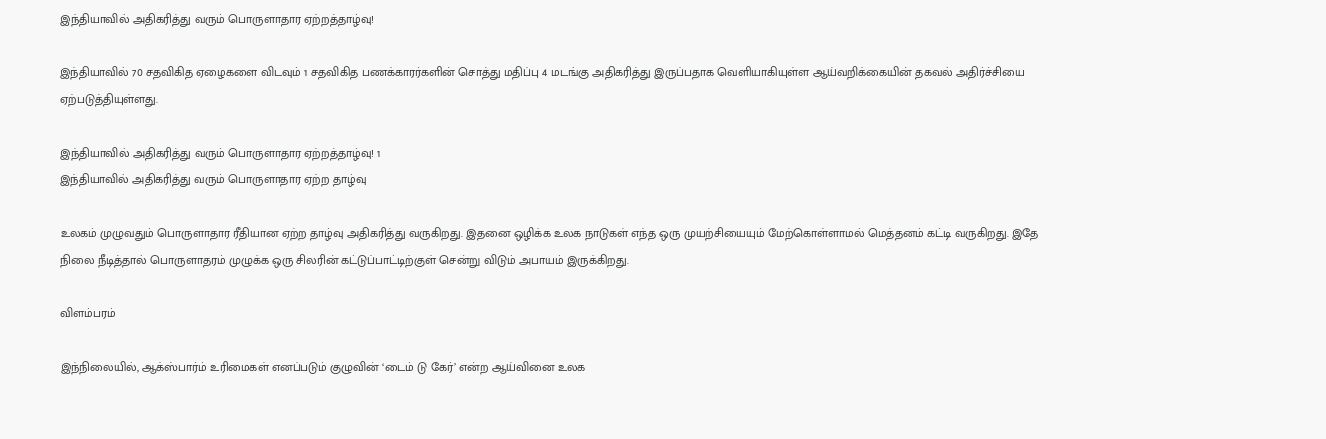இந்தியாவில் அதிகரித்து வரும் பொருளாதார ஏற்றத்தாழ்வு!

இந்தியாவில் 70 சதவிகித ஏழைகளை விடவும் 1 சதவிகித பணக்காரர்களின் சொத்து மதிப்பு 4 மடங்கு அதிகரித்து இருப்பதாக வெளியாகியுள்ள ஆய்வறிக்கையின் தகவல் அதிர்ச்சியை ஏற்படுத்தியுள்ளது.

இந்தியாவில் அதிகரித்து வரும் பொருளாதார ஏற்றத்தாழ்வு! 1
இந்தியாவில் அதிகரித்து வரும் பொருளாதார ஏற்ற தாழ்வு

உலகம் முழுவதும் பொருளாதார ரீதியான ஏற்ற தாழ்வு அதிகரித்து வருகிறது. இதனை ஒழிக்க உலக நாடுகள் எந்த ஒரு முயற்சியையும் மேற்கொள்ளாமல் மெத்தனம் கட்டி வருகிறது. இதே நிலை நீடித்தால் பொருளாதரம் முழுக்க ஒரு சிலரின் கட்டுப்பாட்டிற்குள் சென்று விடும் அபாயம் இருக்கிறது.

விளம்பரம்

இந்நிலையில், ஆக்ஸ்பார்ம் உரிமைகள் எனப்படும் குழுவின் ‘டைம் டு கேர்’ என்ற ஆய்வினை உலக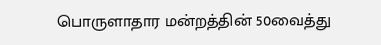பொருளாதார மன்றத்தின் 50வைத்து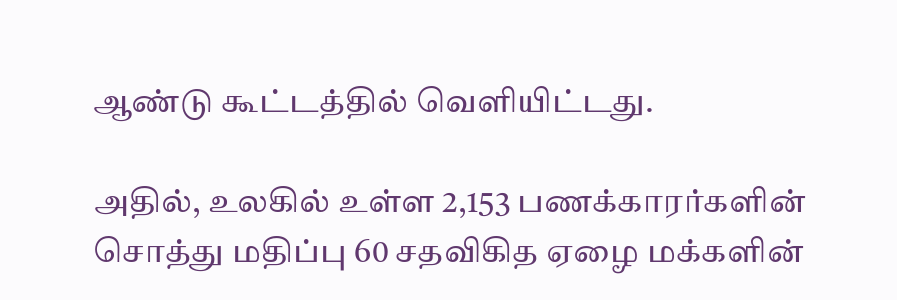ஆண்டு கூட்டத்தில் வெளியிட்டது.

அதில், உலகில் உள்ள 2,153 பணக்காரர்களின் சொத்து மதிப்பு 60 சதவிகித ஏழை மக்களின்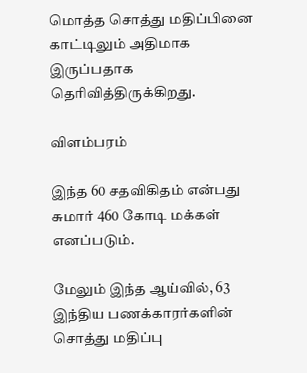மொத்த சொத்து மதிப்பினை காட்டிலும் அதிமாக இருப்பதாக தெரிவித்திருக்கிறது.

விளம்பரம்

இந்த 60 சதவிகிதம் என்பது சுமார் 460 கோடி மக்கள் எனப்படும்.

மேலும் இந்த ஆய்வில், 63 இந்திய பணக்காரர்களின் சொத்து மதிப்பு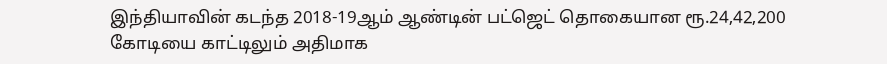இந்தியாவின் கடந்த 2018-19ஆம் ஆண்டின் பட்ஜெட் தொகையான ரூ.24,42,200 கோடியை காட்டிலும் அதிமாக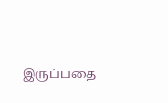இருப்பதை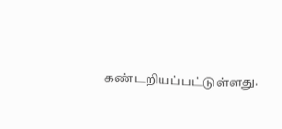கண்டறியப்பட்டுள்ளது.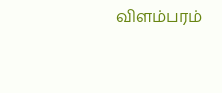விளம்பரம்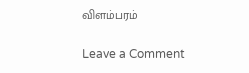விளம்பரம்

Leave a Comment